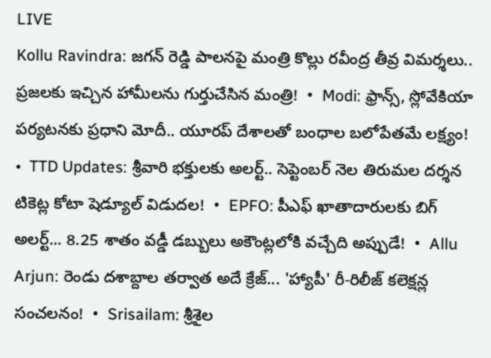LIVE
Kollu Ravindra: జగన్ రెడ్డి పాలనపై మంత్రి కొల్లు రవీంద్ర తీవ్ర విమర్శలు.. ప్రజలకు ఇచ్చిన హామీలను గుర్తుచేసిన మంత్రి!  •  Modi: ఫ్రాన్స్, స్లోవేకియా పర్యటనకు ప్రధాని మోదీ.. యూరప్ దేశాలతో బంధాల బలోపేతమే లక్ష్యం!  •  TTD Updates: శ్రీవారి భక్తులకు అలర్ట్.. సెప్టెంబర్ నెల తిరుమల దర్శన టికెట్ల కోటా షెడ్యూల్ విడుదల!  •  EPFO: పీఎఫ్ ఖాతాదారులకు బిగ్ అలర్ట్... 8.25 శాతం వడ్డీ డబ్బులు అకౌంట్లలోకి వచ్చేది అప్పుడే!  •  Allu Arjun: రెండు దశాబ్దాల తర్వాత అదే క్రేజ్... 'హ్యాపీ' రీ-రిలీజ్ కలెక్షన్ల సంచలనం!  •  Srisailam: శ్రీశైల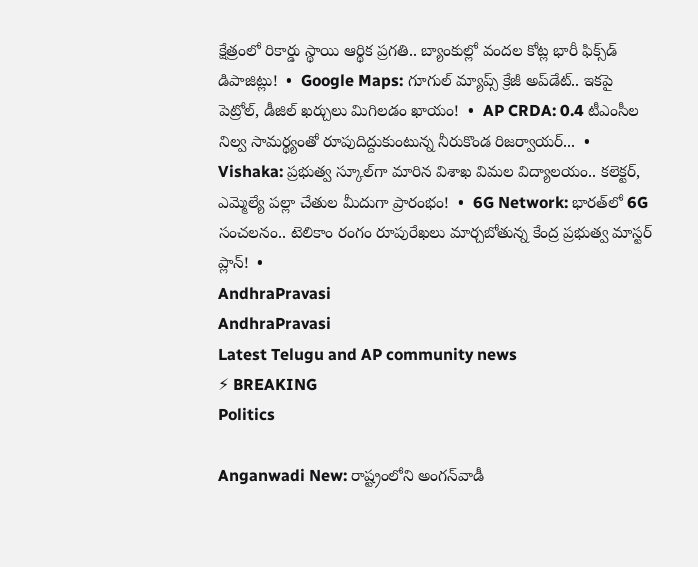క్షేత్రంలో రికార్డు స్థాయి ఆర్థిక ప్రగతి.. బ్యాంకుల్లో వందల కోట్ల భారీ ఫిక్స్‌డ్ డిపాజిట్లు!  •  Google Maps: గూగుల్ మ్యాప్స్ క్రేజీ అప్‌డేట్.. ఇకపై పెట్రోల్, డీజిల్ ఖర్చులు మిగిలడం ఖాయం!  •  AP CRDA: 0.4 టీఎంసీల నిల్వ సామర్థ్యంతో రూపుదిద్దుకుంటున్న నీరుకొండ రిజర్వాయర్...  •  Vishaka: ప్రభుత్వ స్కూల్‌గా మారిన విశాఖ విమల విద్యాలయం.. కలెక్టర్, ఎమ్మెల్యే పల్లా చేతుల మీదుగా ప్రారంభం!  •  6G Network: భారత్‌లో 6G సంచలనం.. టెలికాం రంగం రూపురేఖలు మార్చబోతున్న కేంద్ర ప్రభుత్వ మాస్టర్ ప్లాన్!  •
AndhraPravasi
AndhraPravasi
Latest Telugu and AP community news
⚡ BREAKING
Politics

Anganwadi New: రాష్ట్రంలోని అంగన్‌వాడీ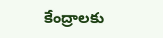కేంద్రాలకు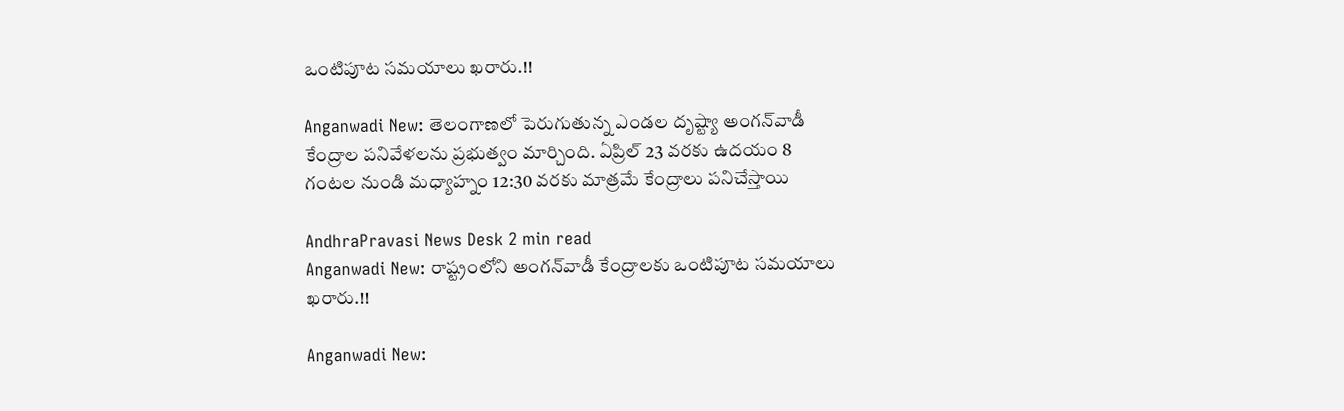ఒంటిపూట సమయాలు ఖరారు.!!

Anganwadi New: తెలంగాణలో పెరుగుతున్న ఎండల దృష్ట్యా అంగన్‌వాడీ కేంద్రాల పనివేళలను ప్రభుత్వం మార్చింది. ఏప్రిల్ 23 వరకు ఉదయం 8 గంటల నుండి మధ్యాహ్నం 12:30 వరకు మాత్రమే కేంద్రాలు పనిచేస్తాయి

AndhraPravasi News Desk 2 min read
Anganwadi New: రాష్ట్రంలోని అంగన్‌వాడీ కేంద్రాలకు ఒంటిపూట సమయాలు ఖరారు.!!

Anganwadi New: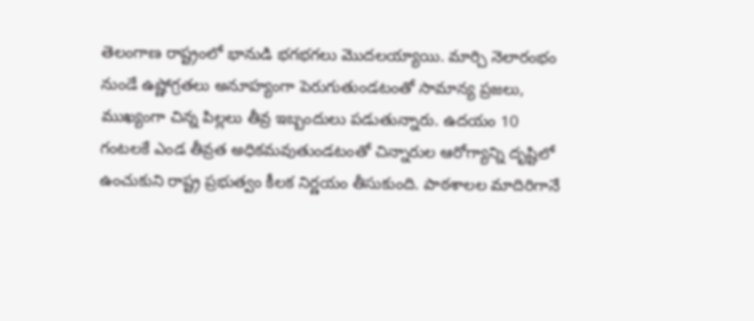తెలంగాణ రాష్ట్రంలో భానుడి భగభగలు మొదలయ్యాయి. మార్చి నెలారంభం నుండే ఉష్ణోగ్రతలు అనూహ్యంగా పెరుగుతుండటంతో సామాన్య ప్రజలు, ముఖ్యంగా చిన్న పిల్లలు తీవ్ర ఇబ్బందులు పడుతున్నారు. ఉదయం 10 గంటలకే ఎండ తీవ్రత అధికమవుతుండటంతో చిన్నారుల ఆరోగ్యాన్ని దృష్టిలో ఉంచుకుని రాష్ట్ర ప్రభుత్వం కీలక నిర్ణయం తీసుకుంది. పాఠశాలల మాదిరిగానే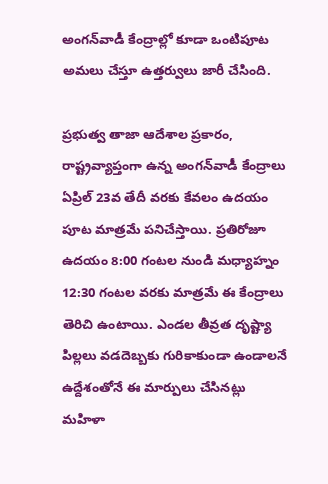అంగన్‌వాడీ కేంద్రాల్లో కూడా ఒంటిపూట  అమలు చేస్తూ ఉత్తర్వులు జారీ చేసింది.

ప్రభుత్వ తాజా ఆదేశాల ప్రకారం, రాష్ట్రవ్యాప్తంగా ఉన్న అంగన్‌వాడీ కేంద్రాలు ఏప్రిల్ 23వ తేదీ వరకు కేవలం ఉదయం పూట మాత్రమే పనిచేస్తాయి. ప్రతిరోజూ ఉదయం 8:00 గంటల నుండి మధ్యాహ్నం 12:30 గంటల వరకు మాత్రమే ఈ కేంద్రాలు తెరిచి ఉంటాయి. ఎండల తీవ్రత దృష్ట్యా పిల్లలు వడదెబ్బకు గురికాకుండా ఉండాలనే ఉద్దేశంతోనే ఈ మార్పులు చేసినట్లు మహిళా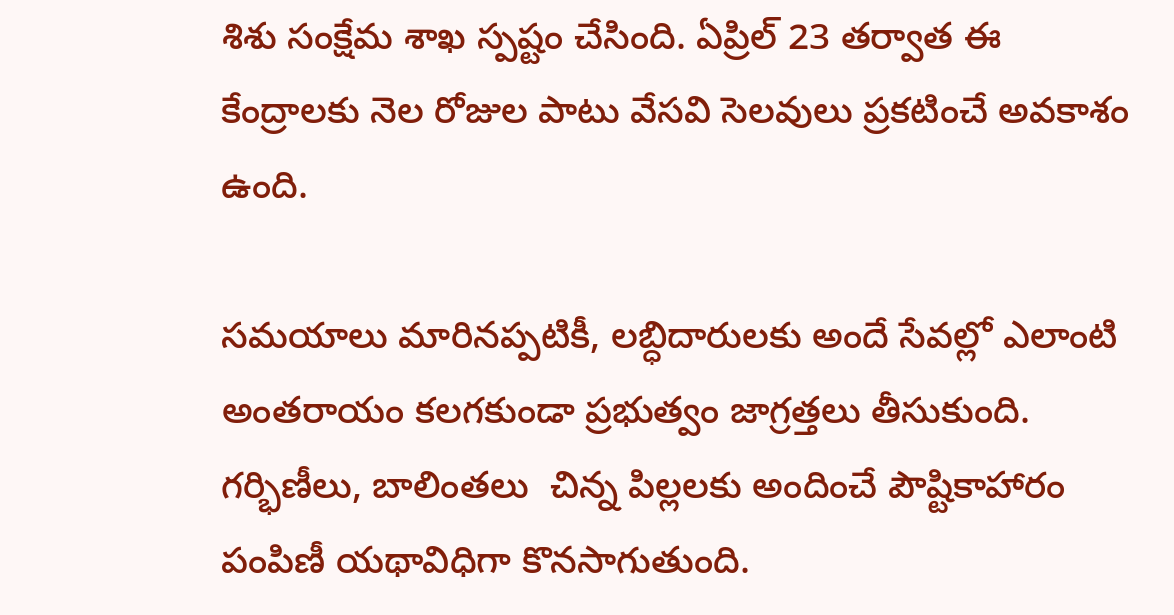శిశు సంక్షేమ శాఖ స్పష్టం చేసింది. ఏప్రిల్ 23 తర్వాత ఈ కేంద్రాలకు నెల రోజుల పాటు వేసవి సెలవులు ప్రకటించే అవకాశం ఉంది.

సమయాలు మారినప్పటికీ, లబ్ధిదారులకు అందే సేవల్లో ఎలాంటి అంతరాయం కలగకుండా ప్రభుత్వం జాగ్రత్తలు తీసుకుంది. గర్భిణీలు, బాలింతలు  చిన్న పిల్లలకు అందించే పౌష్టికాహారం పంపిణీ యథావిధిగా కొనసాగుతుంది.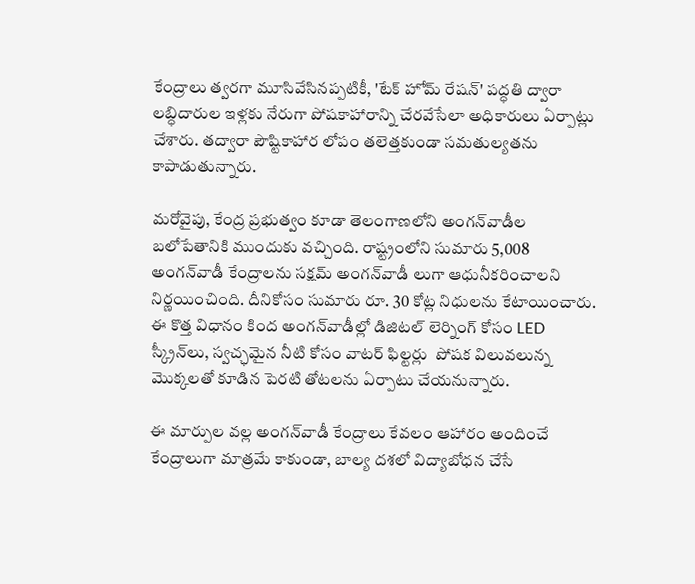కేంద్రాలు త్వరగా మూసివేసినప్పటికీ, 'టేక్ హోమ్ రేషన్' పద్ధతి ద్వారా లబ్ధిదారుల ఇళ్లకు నేరుగా పోషకాహారాన్ని చేరవేసేలా అధికారులు ఏర్పాట్లు చేశారు. తద్వారా పౌష్టికాహార లోపం తలెత్తకుండా సమతుల్యతను కాపాడుతున్నారు.

మరోవైపు, కేంద్ర ప్రభుత్వం కూడా తెలంగాణలోని అంగన్‌వాడీల బలోపేతానికి ముందుకు వచ్చింది. రాష్ట్రంలోని సుమారు 5,008 అంగన్‌వాడీ కేంద్రాలను సక్షమ్ అంగన్‌వాడీ లుగా ఆధునీకరించాలని నిర్ణయించింది. దీనికోసం సుమారు రూ. 30 కోట్ల నిధులను కేటాయించారు. ఈ కొత్త విధానం కింద అంగన్‌వాడీల్లో డిజిటల్ లెర్నింగ్ కోసం LED స్క్రీన్‌లు, స్వచ్ఛమైన నీటి కోసం వాటర్ ఫిల్టర్లు  పోషక విలువలున్న మొక్కలతో కూడిన పెరటి తోటలను ఏర్పాటు చేయనున్నారు.

ఈ మార్పుల వల్ల అంగన్‌వాడీ కేంద్రాలు కేవలం ఆహారం అందించే కేంద్రాలుగా మాత్రమే కాకుండా, బాల్య దశలో విద్యాబోధన చేసే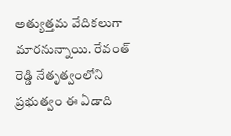అత్యుత్తమ వేదికలుగా మారనున్నాయి. రేవంత్ రెడ్డి నేతృత్వంలోని ప్రభుత్వం ఈ ఏడాది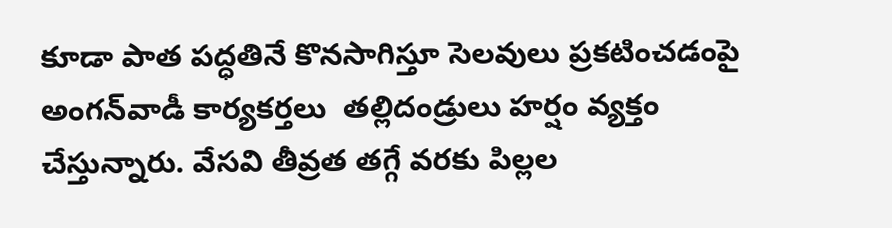కూడా పాత పద్ధతినే కొనసాగిస్తూ సెలవులు ప్రకటించడంపై అంగన్‌వాడీ కార్యకర్తలు  తల్లిదండ్రులు హర్షం వ్యక్తం చేస్తున్నారు. వేసవి తీవ్రత తగ్గే వరకు పిల్లల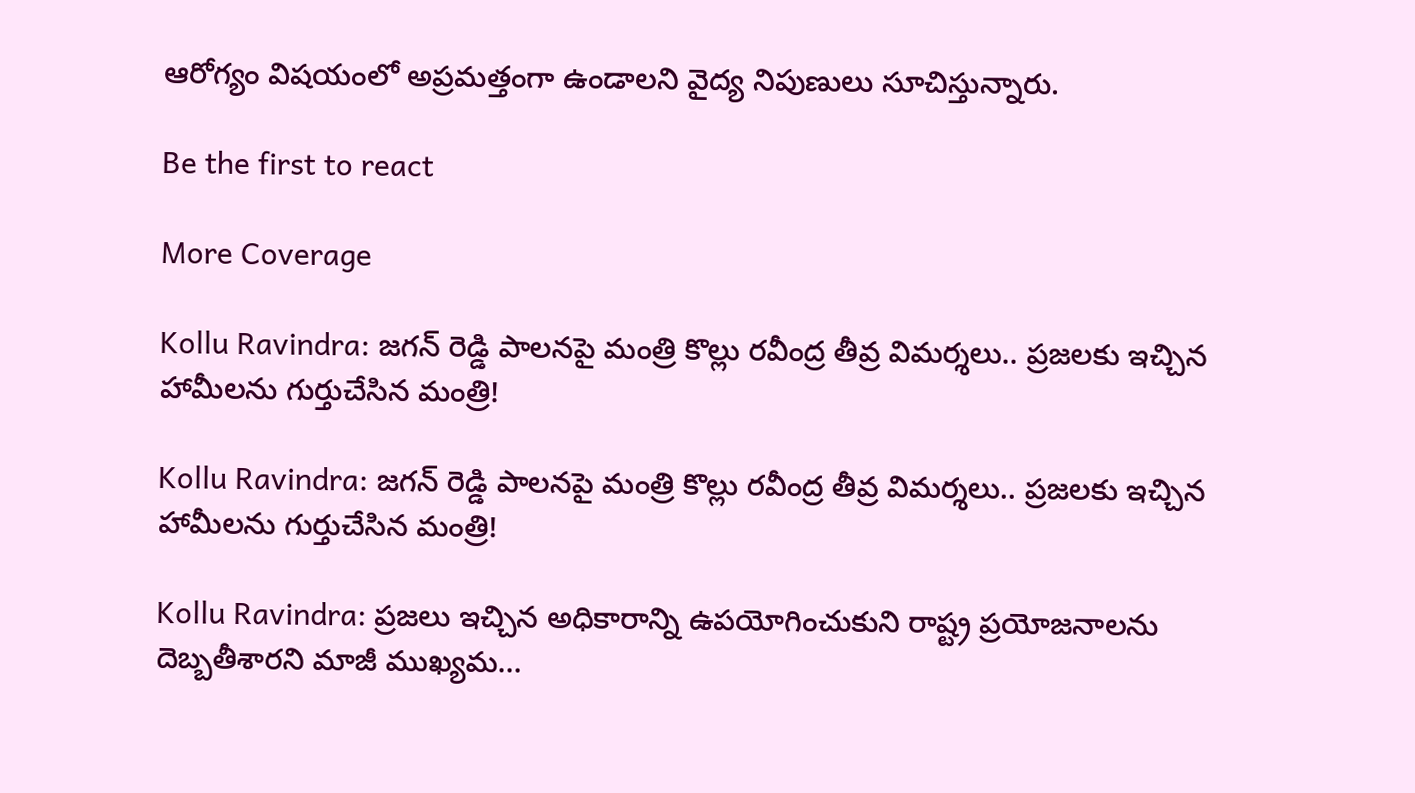ఆరోగ్యం విషయంలో అప్రమత్తంగా ఉండాలని వైద్య నిపుణులు సూచిస్తున్నారు.

Be the first to react

More Coverage

Kollu Ravindra: జగన్ రెడ్డి పాలనపై మంత్రి కొల్లు రవీంద్ర తీవ్ర విమర్శలు.. ప్రజలకు ఇచ్చిన హామీలను గుర్తుచేసిన మంత్రి!

Kollu Ravindra: జగన్ రెడ్డి పాలనపై మంత్రి కొల్లు రవీంద్ర తీవ్ర విమర్శలు.. ప్రజలకు ఇచ్చిన హామీలను గుర్తుచేసిన మంత్రి!

Kollu Ravindra: ప్రజలు ఇచ్చిన అధికారాన్ని ఉపయోగించుకుని రాష్ట్ర ప్రయోజనాలను దెబ్బతీశారని మాజీ ముఖ్యమ…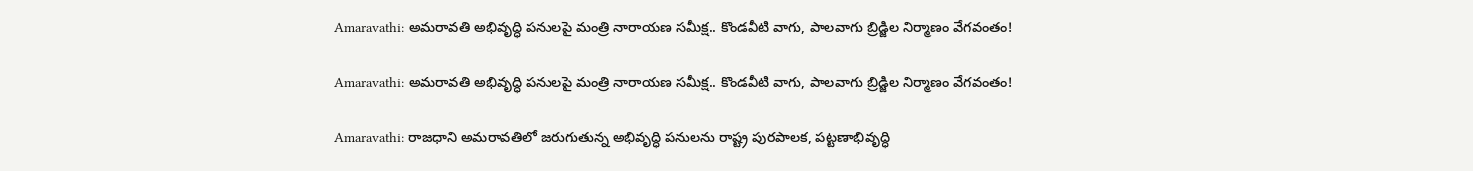Amaravathi: అమరావతి అభివృద్ధి పనులపై మంత్రి నారాయణ సమీక్ష.. కొండవీటి వాగు, పాలవాగు బ్రిడ్జిల నిర్మాణం వేగవంతం!

Amaravathi: అమరావతి అభివృద్ధి పనులపై మంత్రి నారాయణ సమీక్ష.. కొండవీటి వాగు, పాలవాగు బ్రిడ్జిల నిర్మాణం వేగవంతం!

Amaravathi: రాజధాని అమరావతిలో జరుగుతున్న అభివృద్ధి పనులను రాష్ట్ర పురపాలక, పట్టణాభివృద్ధి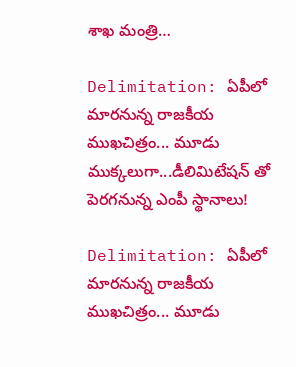శాఖ మంత్రి…

Delimitation: ఏపీలో మారనున్న రాజకీయ ముఖచిత్రం... మూడు ముక్కలుగా...డీలిమిటేషన్ తో పెరగనున్న ఎంపీ స్థానాలు!

Delimitation: ఏపీలో మారనున్న రాజకీయ ముఖచిత్రం... మూడు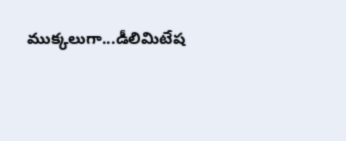ముక్కలుగా...డీలిమిటేష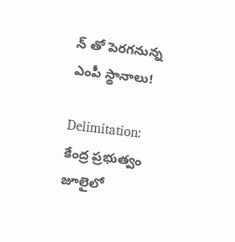న్ తో పెరగనున్న ఎంపీ స్థానాలు!

Delimitation: కేంద్ర ప్రభుత్వం జూలైలో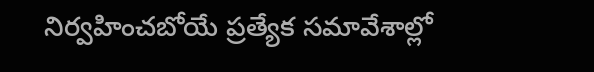నిర్వహించబోయే ప్రత్యేక సమావేశాల్లో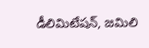డీలిమిటేషన్, జమిలి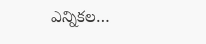ఎన్నికల…